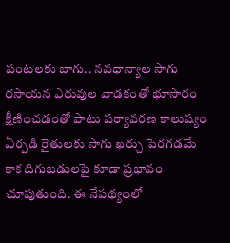పంటలకు బాగు.. నవధాన్యాల సాగు
రసాయన ఎరువుల వాడకంతో భూసారం క్షీణించడంతో పాటు పర్యావరణ కాలుష్యం ఏర్పడి రైతులకు సాగు ఖర్చు పెరగడమే కాక దిగుబడులపై కూడా ప్రభావం చూపుతుంది. ఈ నేపథ్యంలో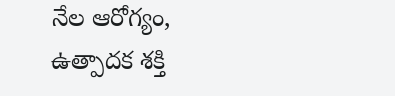నేల ఆరోగ్యం, ఉత్పాదక శక్తి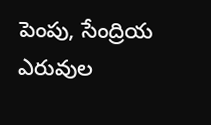పెంపు, సేంద్రియ ఎరువుల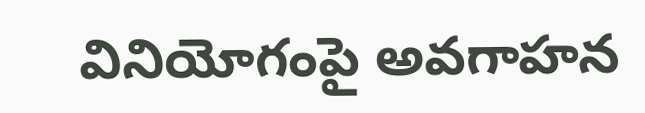వినియోగంపై అవగాహన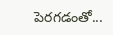పెరగడంతో...